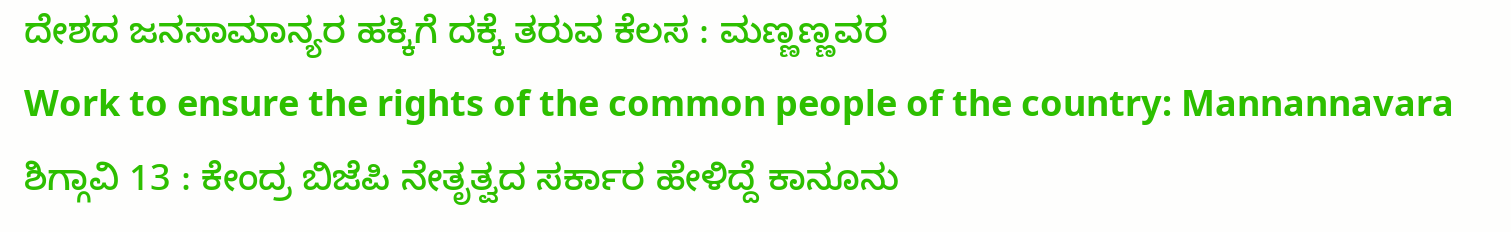ದೇಶದ ಜನಸಾಮಾನ್ಯರ ಹಕ್ಕಿಗೆ ದಕ್ಕೆ ತರುವ ಕೆಲಸ : ಮಣ್ಣಣ್ಣವರ
Work to ensure the rights of the common people of the country: Mannannavara
ಶಿಗ್ಗಾವಿ 13 : ಕೇಂದ್ರ ಬಿಜೆಪಿ ನೇತೃತ್ವದ ಸರ್ಕಾರ ಹೇಳಿದ್ದೆ ಕಾನೂನು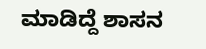ಮಾಡಿದ್ದೆ ಶಾಸನ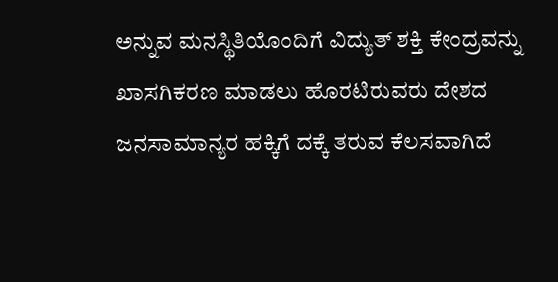ಅನ್ನುವ ಮನಸ್ಥಿತಿಯೊಂದಿಗೆ ವಿದ್ಯುತ್ ಶಕ್ತಿ ಕೇಂದ್ರವನ್ನು ಖಾಸಗಿಕರಣ ಮಾಡಲು ಹೊರಟಿರುವರು ದೇಶದ ಜನಸಾಮಾನ್ಯರ ಹಕ್ಕಿಗೆ ದಕ್ಕೆ ತರುವ ಕೆಲಸವಾಗಿದೆ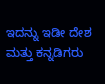ಇದನ್ನು ಇಡೀ ದೇಶ ಮತ್ತು ಕನ್ನಡಿಗರು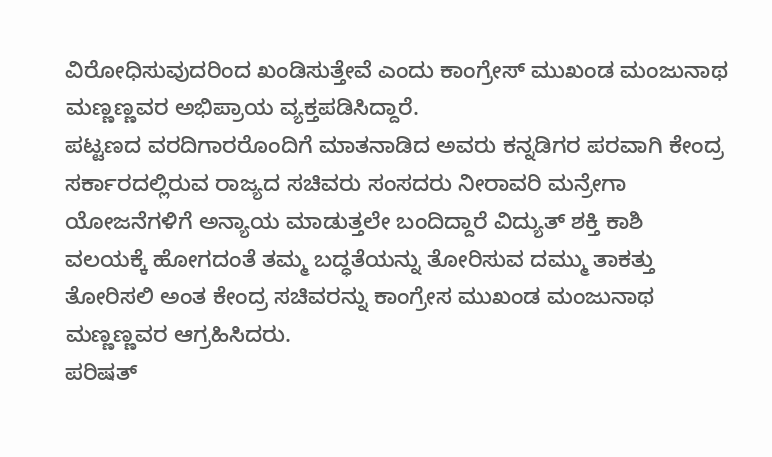ವಿರೋಧಿಸುವುದರಿಂದ ಖಂಡಿಸುತ್ತೇವೆ ಎಂದು ಕಾಂಗ್ರೇಸ್ ಮುಖಂಡ ಮಂಜುನಾಥ ಮಣ್ಣಣ್ಣವರ ಅಭಿಪ್ರಾಯ ವ್ಯಕ್ತಪಡಿಸಿದ್ದಾರೆ.
ಪಟ್ಟಣದ ವರದಿಗಾರರೊಂದಿಗೆ ಮಾತನಾಡಿದ ಅವರು ಕನ್ನಡಿಗರ ಪರವಾಗಿ ಕೇಂದ್ರ ಸರ್ಕಾರದಲ್ಲಿರುವ ರಾಜ್ಯದ ಸಚಿವರು ಸಂಸದರು ನೀರಾವರಿ ಮನ್ರೇಗಾ ಯೋಜನೆಗಳಿಗೆ ಅನ್ಯಾಯ ಮಾಡುತ್ತಲೇ ಬಂದಿದ್ದಾರೆ ವಿದ್ಯುತ್ ಶಕ್ತಿ ಕಾಶಿ ವಲಯಕ್ಕೆ ಹೋಗದಂತೆ ತಮ್ಮ ಬದ್ಧತೆಯನ್ನು ತೋರಿಸುವ ದಮ್ಮು ತಾಕತ್ತು ತೋರಿಸಲಿ ಅಂತ ಕೇಂದ್ರ ಸಚಿವರನ್ನು ಕಾಂಗ್ರೇಸ ಮುಖಂಡ ಮಂಜುನಾಥ ಮಣ್ಣಣ್ಣವರ ಆಗ್ರಹಿಸಿದರು.
ಪರಿಷತ್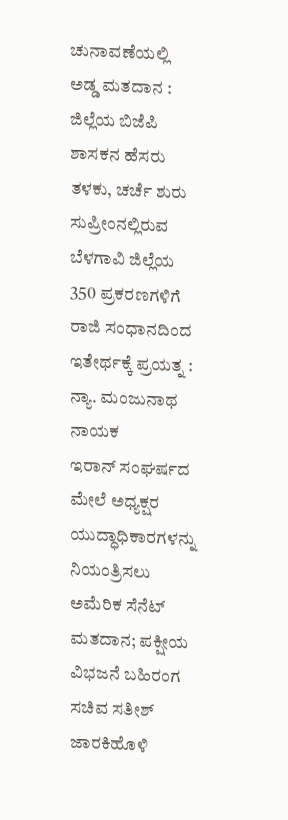ಚುನಾವಣೆಯಲ್ಲಿ ಅಡ್ಡ ಮತದಾನ : ಜಿಲ್ಲೆಯ ಬಿಜೆಪಿ ಶಾಸಕನ ಹೆಸರು ತಳಕು, ಚರ್ಚೆ ಶುರು
ಸುಪ್ರೀಂನಲ್ಲಿರುವ ಬೆಳಗಾವಿ ಜಿಲ್ಲೆಯ 350 ಪ್ರಕರಣಗಳಿಗೆ ರಾಜಿ ಸಂಧಾನದಿಂದ ಇತೇರ್ಥಕ್ಕೆ ಪ್ರಯತ್ನ : ನ್ಯಾ. ಮಂಜುನಾಥ ನಾಯಕ
ಇರಾನ್ ಸಂಘರ್ಷದ ಮೇಲೆ ಅಧ್ಯಕ್ಷರ ಯುದ್ಧಾಧಿಕಾರಗಳನ್ನು ನಿಯಂತ್ರಿಸಲು ಅಮೆರಿಕ ಸೆನೆಟ್ ಮತದಾನ; ಪಕ್ಷೀಯ ವಿಭಜನೆ ಬಹಿರಂಗ
ಸಚಿವ ಸತೀಶ್ ಜಾರಕಿಹೊಳಿ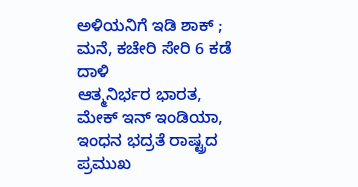ಅಳಿಯನಿಗೆ ಇಡಿ ಶಾಕ್ ; ಮನೆ, ಕಚೇರಿ ಸೇರಿ 6 ಕಡೆ ದಾಳಿ
ಆತ್ಮನಿರ್ಭರ ಭಾರತ, ಮೇಕ್ ಇನ್ ಇಂಡಿಯಾ, ಇಂಧನ ಭದ್ರತೆ ರಾಷ್ಟ್ರದ ಪ್ರಮುಖ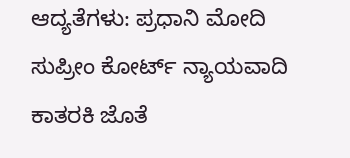ಆದ್ಯತೆಗಳು: ಪ್ರಧಾನಿ ಮೋದಿ
ಸುಪ್ರೀಂ ಕೋರ್ಟ್ ನ್ಯಾಯವಾದಿ ಕಾತರಕಿ ಜೊತೆ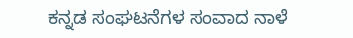ಕನ್ನಡ ಸಂಘಟನೆಗಳ ಸಂವಾದ ನಾಳೆ